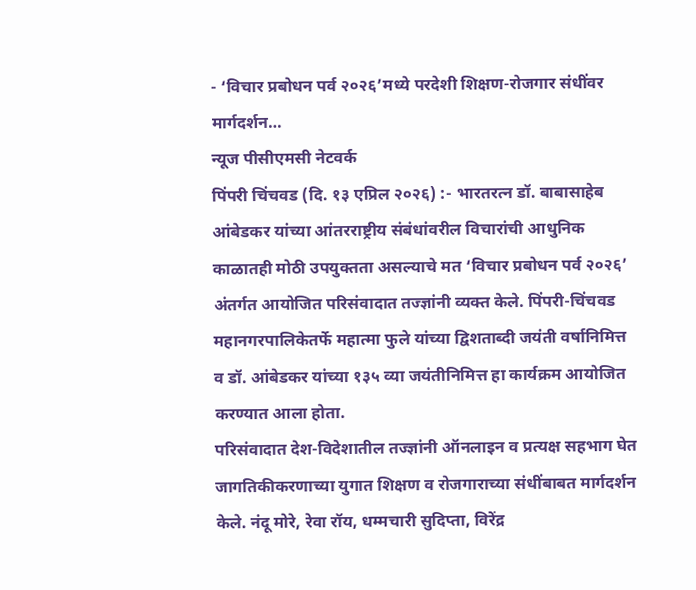- ‘विचार प्रबोधन पर्व २०२६’मध्ये परदेशी शिक्षण-रोजगार संधींवर मार्गदर्शन…
न्यूज पीसीएमसी नेटवर्क
पिंपरी चिंचवड (दि. १३ एप्रिल २०२६) :- भारतरत्न डॉ. बाबासाहेब आंबेडकर यांच्या आंतरराष्ट्रीय संबंधांवरील विचारांची आधुनिक काळातही मोठी उपयुक्तता असल्याचे मत ‘विचार प्रबोधन पर्व २०२६’ अंतर्गत आयोजित परिसंवादात तज्ज्ञांनी व्यक्त केले. पिंपरी-चिंचवड महानगरपालिकेतर्फे महात्मा फुले यांच्या द्विशताब्दी जयंती वर्षानिमित्त व डॉ. आंबेडकर यांच्या १३५ व्या जयंतीनिमित्त हा कार्यक्रम आयोजित करण्यात आला होता.
परिसंवादात देश-विदेशातील तज्ज्ञांनी ऑनलाइन व प्रत्यक्ष सहभाग घेत जागतिकीकरणाच्या युगात शिक्षण व रोजगाराच्या संधींबाबत मार्गदर्शन केले. नंदू मोरे, रेवा रॉय, धम्मचारी सुदिप्ता, विरेंद्र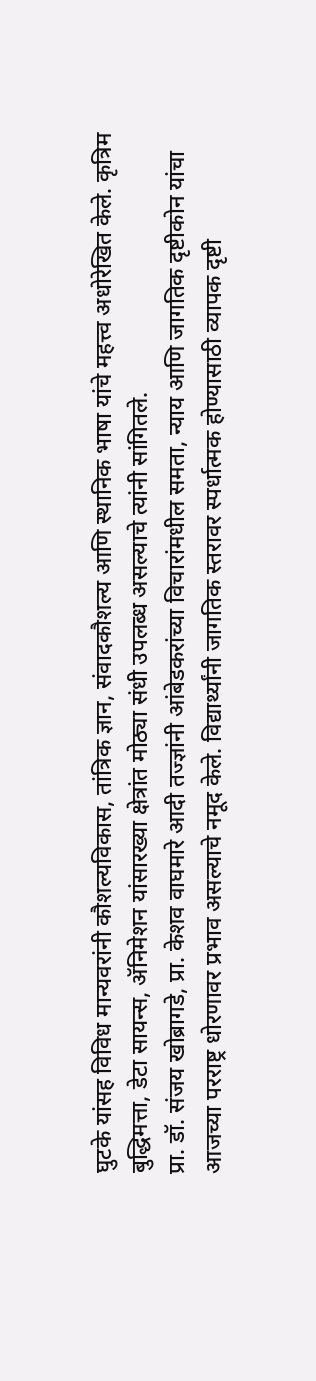घुटके यांसह विविध मान्यवरांनी कौशल्यविकास, तांत्रिक ज्ञान, संवादकौशल्य आणि स्थानिक भाषा यांचे महत्त्व अधोरेखित केले. कृत्रिम बुद्धिमत्ता, डेटा सायन्स, ॲनिमेशन यांसारख्या क्षेत्रांत मोठ्या संधी उपलब्ध असल्याचे त्यांनी सांगितले.
प्रा. डॉ. संजय खोब्रागडे, प्रा. केशव वाघमारे आदी तज्ज्ञांनी आंबेडकरांच्या विचारांमधील समता, न्याय आणि जागतिक दृष्टीकोन यांचा आजच्या परराष्ट्र धोरणावर प्रभाव असल्याचे नमूद केले. विद्यार्थ्यांनी जागतिक स्तरावर स्पर्धात्मक होण्यासाठी व्यापक दृष्टी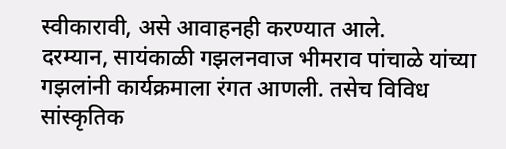स्वीकारावी, असे आवाहनही करण्यात आले.
दरम्यान, सायंकाळी गझलनवाज भीमराव पांचाळे यांच्या गझलांनी कार्यक्रमाला रंगत आणली. तसेच विविध सांस्कृतिक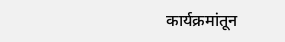कार्यक्रमांतून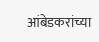आंबेडकरांच्या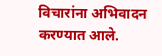विचारांना अभिवादन करण्यात आले.